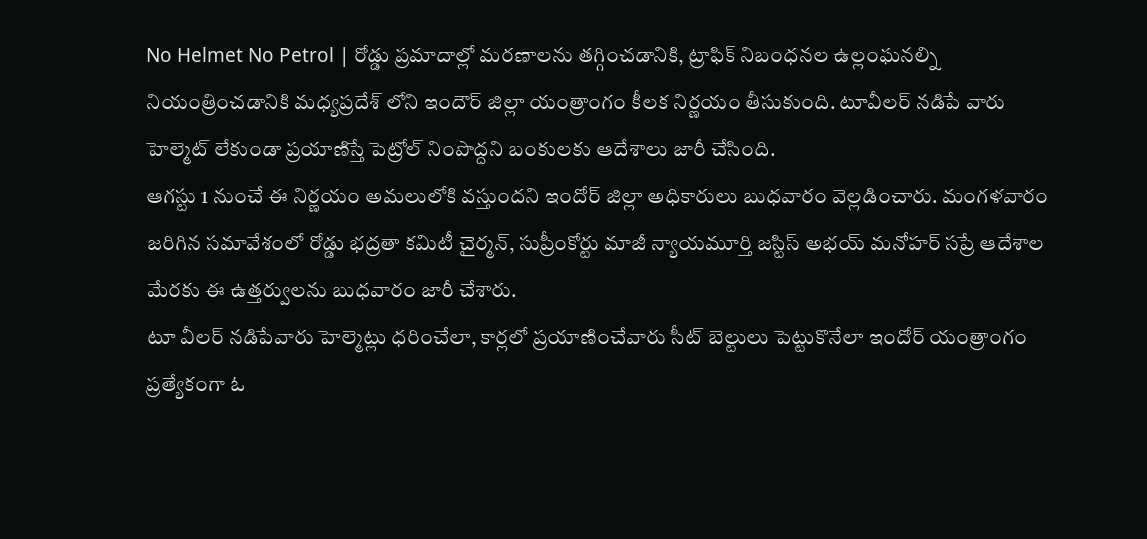No Helmet No Petrol | రోడ్డు ప్రమాదాల్లో మరణాలను తగ్గించడానికి, ట్రాఫిక్ నిబంధనల ఉల్లంఘనల్ని నియంత్రించడానికి మధ్యప్రదేశ్ లోని ఇందౌర్ జిల్లా యంత్రాంగం కీలక నిర్ణయం తీసుకుంది. టూవీలర్ నడిపే వారు హెల్మెట్ లేకుండా ప్రయాణిస్తే పెట్రోల్ నింపొద్దని బంకులకు ఆదేశాలు జారీ చేసింది.
ఆగస్టు 1 నుంచే ఈ నిర్ణయం అమలులోకి వస్తుందని ఇందోర్ జిల్లా అధికారులు బుధవారం వెల్లడించారు. మంగళవారం జరిగిన సమావేశంలో రోడ్డు భద్రతా కమిటీ చైర్మన్, సుప్రీంకోర్టు మాజీ న్యాయమూర్తి జస్టిస్ అభయ్ మనోహర్ సప్రే ఆదేశాల మేరకు ఈ ఉత్తర్వులను బుధవారం జారీ చేశారు.
టూ వీలర్ నడిపేవారు హెల్మెట్లు ధరించేలా, కార్లలో ప్రయాణించేవారు సీట్ బెల్టులు పెట్టుకొనేలా ఇందోర్ యంత్రాంగం ప్రత్యేకంగా ఓ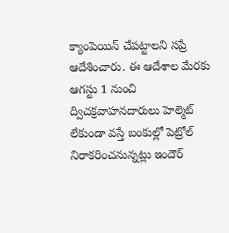క్యాంపెయిన్ చేపట్టాలని సప్రే ఆదేశించారు. ఈ ఆదేశాల మేరకు ఆగస్టు 1 నుంచి ద్విచక్రవాహనదారులు హెల్మెట్ లేకుండా వస్తే బంకుల్లో పెట్రోల్ నిరాకరించనున్నట్లు ఇందౌర్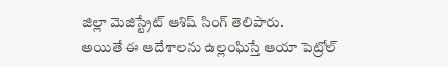జిల్లా మెజిస్ట్రేట్ ఆశిష్ సింగ్ తెలిపారు.
అయితే ఈ ఆదేశాలను ఉల్లంఘిస్తే ఆయా పెట్రోల్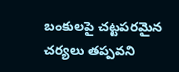బంకులపై చట్టపరమైన చర్యలు తప్పవని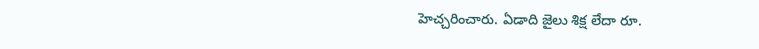హెచ్చరించారు. ఏడాది జైలు శిక్ష లేదా రూ.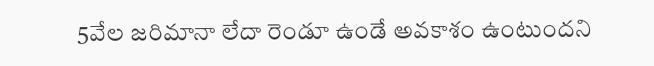5వేల జరిమానా లేదా రెండూ ఉండే అవకాశం ఉంటుందని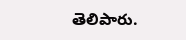తెలిపారు.